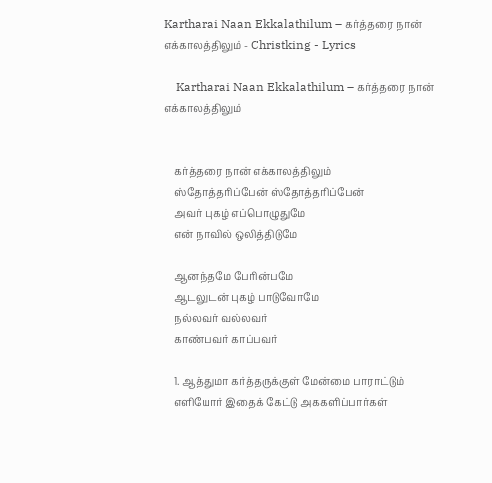Kartharai Naan Ekkalathilum – கர்த்தரை நான் எக்காலத்திலும் - Christking - Lyrics

    Kartharai Naan Ekkalathilum – கர்த்தரை நான் எக்காலத்திலும்


    கர்த்தரை நான் எக்காலத்திலும்
    ஸ்தோத்தரிப்பேன் ஸ்தோத்தரிப்பேன்
    அவர் புகழ் எப்பொழுதுமே
    என் நாவில் ஒலித்திடுமே

    ஆனந்தமே பேரின்பமே
    ஆடலுடன் புகழ் பாடுவோமே
    நல்லவர் வல்லவர்
    காண்பவர் காப்பவர்

    1. ஆத்துமா கர்த்தருக்குள் மேன்மை பாராட்டும்
    எளியோர் இதைக் கேட்டு அககளிப்பார்கள்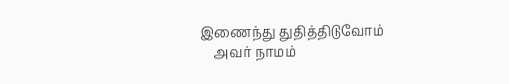இணைந்து துதித்திடுவோம்
    அவர் நாமம்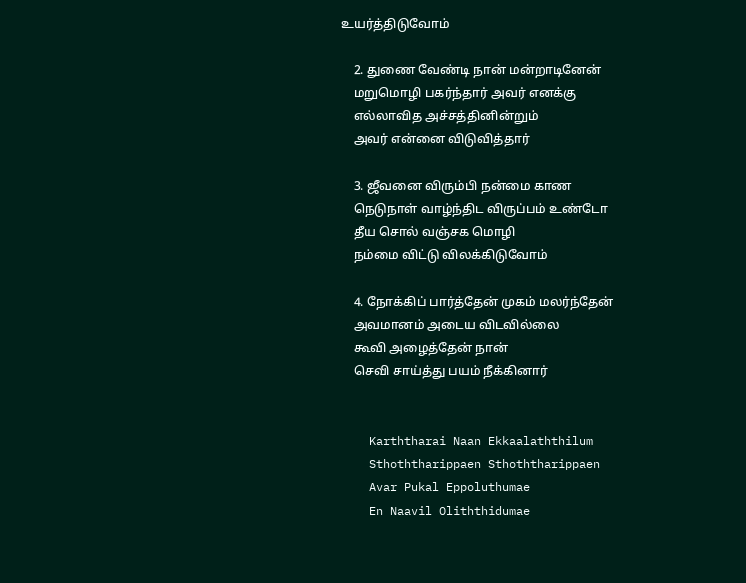உயர்த்திடுவோம்

    2. துணை வேண்டி நான் மன்றாடினேன்
    மறுமொழி பகர்ந்தார் அவர் எனக்கு
    எல்லாவித அச்சத்தினின்றும்
    அவர் என்னை விடுவித்தார்

    3. ஜீவனை விரும்பி நன்மை காண
    நெடுநாள் வாழ்ந்திட விருப்பம் உண்டோ
    தீய சொல் வஞ்சக மொழி
    நம்மை விட்டு விலக்கிடுவோம்

    4. நோக்கிப் பார்த்தேன் முகம் மலர்ந்தேன்
    அவமானம் அடைய விடவில்லை
    கூவி அழைத்தேன் நான்
    செவி சாய்த்து பயம் நீக்கினார்


    Karththarai Naan Ekkaalaththilum
    Sthoththarippaen Sthoththarippaen
    Avar Pukal Eppoluthumae
    En Naavil Oliththidumae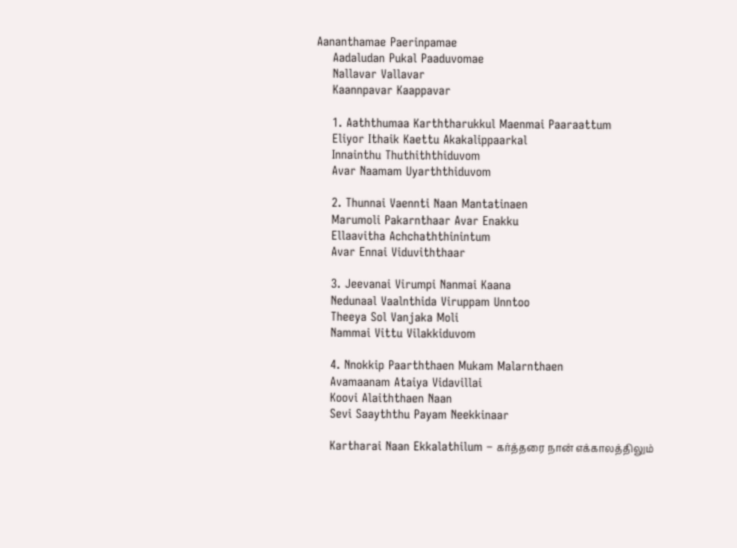Aananthamae Paerinpamae
    Aadaludan Pukal Paaduvomae
    Nallavar Vallavar
    Kaannpavar Kaappavar

    1. Aaththumaa Karththarukkul Maenmai Paaraattum
    Eliyor Ithaik Kaettu Akakalippaarkal
    Innainthu Thuthiththiduvom
    Avar Naamam Uyarththiduvom

    2. Thunnai Vaennti Naan Mantatinaen
    Marumoli Pakarnthaar Avar Enakku
    Ellaavitha Achchaththinintum
    Avar Ennai Viduviththaar

    3. Jeevanai Virumpi Nanmai Kaana
    Nedunaal Vaalnthida Viruppam Unntoo
    Theeya Sol Vanjaka Moli
    Nammai Vittu Vilakkiduvom

    4. Nnokkip Paarththaen Mukam Malarnthaen
    Avamaanam Ataiya Vidavillai
    Koovi Alaiththaen Naan
    Sevi Saayththu Payam Neekkinaar

    Kartharai Naan Ekkalathilum – கர்த்தரை நான் எக்காலத்திலும்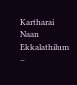Kartharai Naan Ekkalathilum –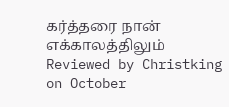கர்த்தரை நான் எக்காலத்திலும் Reviewed by Christking on October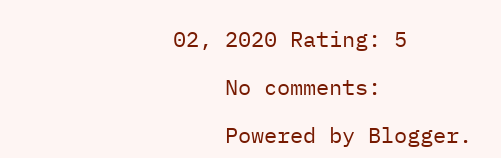02, 2020 Rating: 5

    No comments:

    Powered by Blogger.